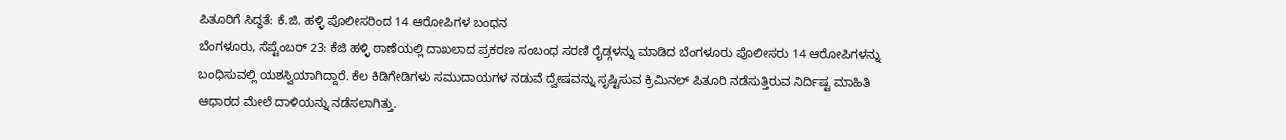ಪಿತೂರಿಗೆ ಸಿದ್ಧತೆ: ಕೆ.ಜಿ. ಹಳ್ಳಿ ಪೊಲೀಸರಿಂದ 14 ಆರೋಪಿಗಳ ಬಂಧನ
ಬೆಂಗಳೂರು, ಸೆಪ್ಟೆಂಬರ್ 23: ಕೆಜಿ ಹಳ್ಳಿ ಠಾಣೆಯಲ್ಲಿ ದಾಖಲಾದ ಪ್ರಕರಣ ಸಂಬಂಧ ಸರಣಿ ರೈಡ್ಗಳನ್ನು ಮಾಡಿದ ಬೆಂಗಳೂರು ಪೊಲೀಸರು 14 ಆರೋಪಿಗಳನ್ನು ಬಂಧಿಸುವಲ್ಲಿ ಯಶಸ್ವಿಯಾಗಿದ್ದಾರೆ. ಕೆಲ ಕಿಡಿಗೇಡಿಗಳು ಸಮುದಾಯಗಳ ನಡುವೆ ದ್ವೇಷವನ್ನು ಸೃಷ್ಟಿಸುವ ಕ್ರಿಮಿನಲ್ ಪಿತೂರಿ ನಡೆಸುತ್ತಿರುವ ನಿರ್ದಿಷ್ಟ ಮಾಹಿತಿ ಆಧಾರದ ಮೇಲೆ ದಾಳಿಯನ್ನು ನಡೆಸಲಾಗಿತ್ತು.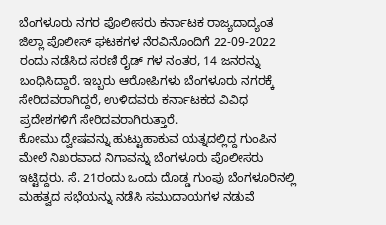ಬೆಂಗಳೂರು ನಗರ ಪೊಲೀಸರು ಕರ್ನಾಟಕ ರಾಜ್ಯದಾದ್ಯಂತ ಜಿಲ್ಲಾ ಪೊಲೀಸ್ ಘಟಕಗಳ ನೆರವಿನೊಂದಿಗೆ 22-09-2022 ರಂದು ನಡೆಸಿದ ಸರಣಿ ರೈಡ್ ಗಳ ನಂತರ, 14 ಜನರನ್ನು ಬಂಧಿಸಿದ್ದಾರೆ. ಇಬ್ಬರು ಆರೋಪಿಗಳು ಬೆಂಗಳೂರು ನಗರಕ್ಕೆ ಸೇರಿದವರಾಗಿದ್ದರೆ, ಉಳಿದವರು ಕರ್ನಾಟಕದ ವಿವಿಧ ಪ್ರದೇಶಗಳಿಗೆ ಸೇರಿದವರಾಗಿರುತ್ತಾರೆ.
ಕೋಮು ದ್ವೇಷವನ್ನು ಹುಟ್ಟುಹಾಕುವ ಯತ್ನದಲ್ಲಿದ್ದ ಗುಂಪಿನ ಮೇಲೆ ನಿಖರವಾದ ನಿಗಾವನ್ನು ಬೆಂಗಳೂರು ಪೊಲೀಸರು ಇಟ್ಟಿದ್ದರು. ಸೆ. 21ರಂದು ಒಂದು ದೊಡ್ಡ ಗುಂಪು ಬೆಂಗಳೂರಿನಲ್ಲಿ ಮಹತ್ವದ ಸಭೆಯನ್ನು ನಡೆಸಿ ಸಮುದಾಯಗಳ ನಡುವೆ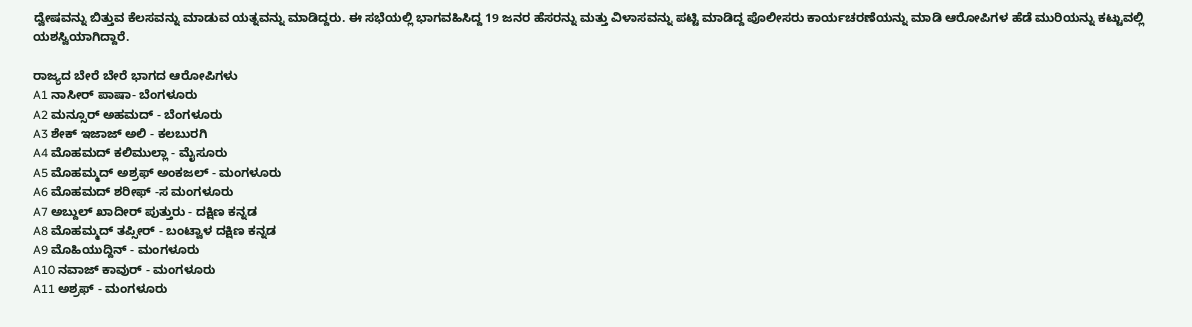ದ್ವೇಷವನ್ನು ಬಿತ್ತುವ ಕೆಲಸವನ್ನು ಮಾಡುವ ಯತ್ನವನ್ನು ಮಾಡಿದ್ದರು. ಈ ಸಭೆಯಲ್ಲಿ ಭಾಗವಹಿಸಿದ್ದ 19 ಜನರ ಹೆಸರನ್ನು ಮತ್ತು ವಿಳಾಸವನ್ನು ಪಟ್ಟಿ ಮಾಡಿದ್ದ ಪೊಲೀಸರು ಕಾರ್ಯಚರಣೆಯನ್ನು ಮಾಡಿ ಆರೋಪಿಗಳ ಹೆಡೆ ಮುರಿಯನ್ನು ಕಟ್ಟುವಲ್ಲಿ ಯಶಸ್ವಿಯಾಗಿದ್ದಾರೆ.

ರಾಜ್ಯದ ಬೇರೆ ಬೇರೆ ಭಾಗದ ಆರೋಪಿಗಳು
A1 ನಾಸೀರ್ ಪಾಷಾ- ಬೆಂಗಳೂರು
A2 ಮನ್ಸೂರ್ ಅಹಮದ್ - ಬೆಂಗಳೂರು
A3 ಶೇಕ್ ಇಜಾಜ್ ಅಲಿ - ಕಲಬುರಗಿ
A4 ಮೊಹಮದ್ ಕಲಿಮುಲ್ಲಾ - ಮೈಸೂರು
A5 ಮೊಹಮ್ಮದ್ ಅಶ್ರಫ್ ಅಂಕಜಲ್ - ಮಂಗಳೂರು
A6 ಮೊಹಮದ್ ಶರೀಫ್ -ಸ ಮಂಗಳೂರು
A7 ಅಬ್ದುಲ್ ಖಾದೀರ್ ಪುತ್ತುರು - ದಕ್ಷಿಣ ಕನ್ನಡ
A8 ಮೊಹಮ್ಮದ್ ತಪ್ಸೀರ್ - ಬಂಟ್ವಾಳ ದಕ್ಷಿಣ ಕನ್ನಡ
A9 ಮೊಹಿಯುದ್ದಿನ್ - ಮಂಗಳೂರು
A10 ನವಾಜ್ ಕಾವುರ್ - ಮಂಗಳೂರು
A11 ಅಶ್ರಫ್ - ಮಂಗಳೂರು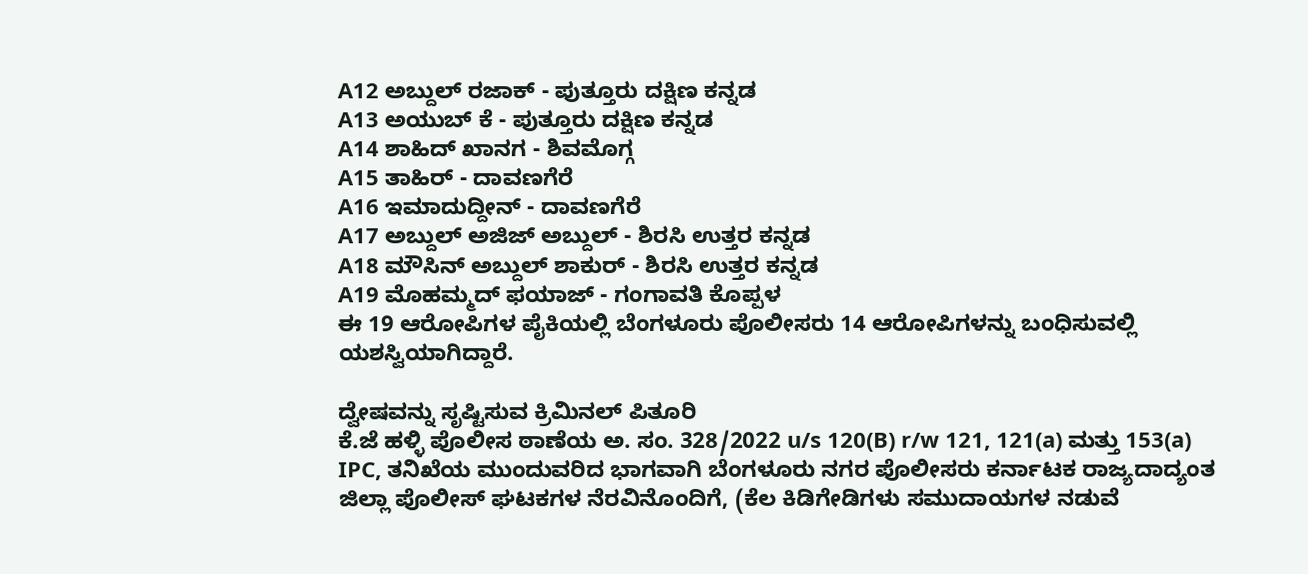A12 ಅಬ್ದುಲ್ ರಜಾಕ್ - ಪುತ್ತೂರು ದಕ್ಷಿಣ ಕನ್ನಡ
A13 ಅಯುಬ್ ಕೆ - ಪುತ್ತೂರು ದಕ್ಷಿಣ ಕನ್ನಡ
A14 ಶಾಹಿದ್ ಖಾನಗ - ಶಿವಮೊಗ್ಗ
A15 ತಾಹಿರ್ - ದಾವಣಗೆರೆ
A16 ಇಮಾದುದ್ದೀನ್ - ದಾವಣಗೆರೆ
A17 ಅಬ್ದುಲ್ ಅಜಿಜ್ ಅಬ್ದುಲ್ - ಶಿರಸಿ ಉತ್ತರ ಕನ್ನಡ
A18 ಮೌಸಿನ್ ಅಬ್ದುಲ್ ಶಾಕುರ್ - ಶಿರಸಿ ಉತ್ತರ ಕನ್ನಡ
A19 ಮೊಹಮ್ಮದ್ ಫಯಾಜ್ - ಗಂಗಾವತಿ ಕೊಪ್ಪಳ
ಈ 19 ಆರೋಪಿಗಳ ಪೈಕಿಯಲ್ಲಿ ಬೆಂಗಳೂರು ಪೊಲೀಸರು 14 ಆರೋಪಿಗಳನ್ನು ಬಂಧಿಸುವಲ್ಲಿ ಯಶಸ್ವಿಯಾಗಿದ್ದಾರೆ.

ದ್ವೇಷವನ್ನು ಸೃಷ್ಟಿಸುವ ಕ್ರಿಮಿನಲ್ ಪಿತೂರಿ
ಕೆ.ಜೆ ಹಳ್ಳಿ ಪೊಲೀಸ ಠಾಣೆಯ ಅ. ಸಂ. 328/2022 u/s 120(B) r/w 121, 121(a) ಮತ್ತು 153(a) IPC, ತನಿಖೆಯ ಮುಂದುವರಿದ ಭಾಗವಾಗಿ ಬೆಂಗಳೂರು ನಗರ ಪೊಲೀಸರು ಕರ್ನಾಟಕ ರಾಜ್ಯದಾದ್ಯಂತ ಜಿಲ್ಲಾ ಪೊಲೀಸ್ ಘಟಕಗಳ ನೆರವಿನೊಂದಿಗೆ, (ಕೆಲ ಕಿಡಿಗೇಡಿಗಳು ಸಮುದಾಯಗಳ ನಡುವೆ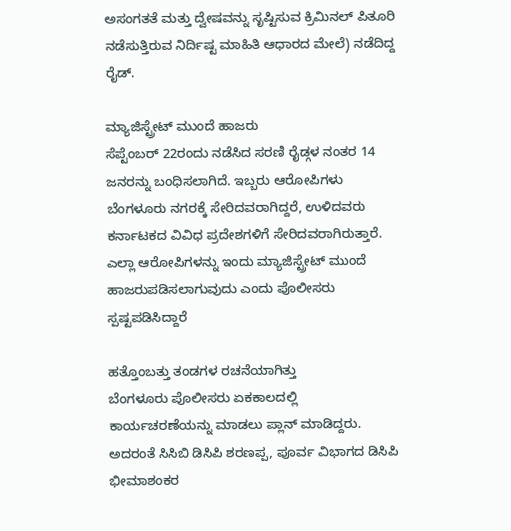ಅಸಂಗತತೆ ಮತ್ತು ದ್ವೇಷವನ್ನು ಸೃಷ್ಟಿಸುವ ಕ್ರಿಮಿನಲ್ ಪಿತೂರಿ ನಡೆಸುತ್ತಿರುವ ನಿರ್ದಿಷ್ಟ ಮಾಹಿತಿ ಆಧಾರದ ಮೇಲೆ) ನಡೆದಿದ್ದ ರೈಡ್.

ಮ್ಯಾಜಿಸ್ಟ್ರೇಟ್ ಮುಂದೆ ಹಾಜರು
ಸೆಪ್ಟೆಂಬರ್ 22ರಂದು ನಡೆಸಿದ ಸರಣಿ ರೈಡ್ಗಳ ನಂತರ 14 ಜನರನ್ನು ಬಂಧಿಸಲಾಗಿದೆ. ಇಬ್ಬರು ಆರೋಪಿಗಳು ಬೆಂಗಳೂರು ನಗರಕ್ಕೆ ಸೇರಿದವರಾಗಿದ್ದರೆ, ಉಳಿದವರು ಕರ್ನಾಟಕದ ವಿವಿಧ ಪ್ರದೇಶಗಳಿಗೆ ಸೇರಿದವರಾಗಿರುತ್ತಾರೆ. ಎಲ್ಲಾ ಆರೋಪಿಗಳನ್ನು ಇಂದು ಮ್ಯಾಜಿಸ್ಟ್ರೇಟ್ ಮುಂದೆ ಹಾಜರುಪಡಿಸಲಾಗುವುದು ಎಂದು ಪೊಲೀಸರು ಸ್ಪಷ್ಟಪಡಿಸಿದ್ದಾರೆ

ಹತ್ತೊಂಬತ್ತು ತಂಡಗಳ ರಚನೆಯಾಗಿತ್ತು
ಬೆಂಗಳೂರು ಪೊಲೀಸರು ಏಕಕಾಲದಲ್ಲಿ ಕಾರ್ಯಚರಣೆಯನ್ನು ಮಾಡಲು ಪ್ಲಾನ್ ಮಾಡಿದ್ದರು. ಅದರಂತೆ ಸಿಸಿಬಿ ಡಿಸಿಪಿ ಶರಣಪ್ಪ, ಪೂರ್ವ ವಿಭಾಗದ ಡಿಸಿಪಿ ಭೀಮಾಶಂಕರ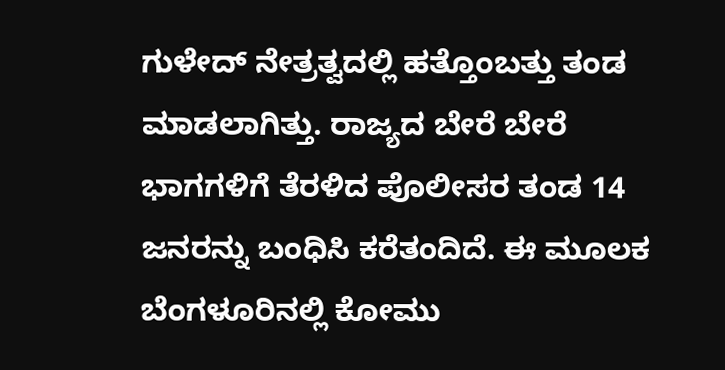ಗುಳೇದ್ ನೇತ್ರತ್ವದಲ್ಲಿ ಹತ್ತೊಂಬತ್ತು ತಂಡ ಮಾಡಲಾಗಿತ್ತು. ರಾಜ್ಯದ ಬೇರೆ ಬೇರೆ ಭಾಗಗಳಿಗೆ ತೆರಳಿದ ಪೊಲೀಸರ ತಂಡ 14 ಜನರನ್ನು ಬಂಧಿಸಿ ಕರೆತಂದಿದೆ. ಈ ಮೂಲಕ ಬೆಂಗಳೂರಿನಲ್ಲಿ ಕೋಮು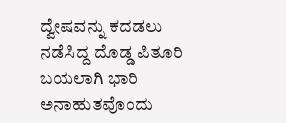ದ್ವೇಷವನ್ನು ಕದಡಲು ನಡೆಸಿದ್ದ ದೊಡ್ಡ ಪಿತೂರಿ ಬಯಲಾಗಿ ಭಾರಿ ಅನಾಹುತವೊಂದು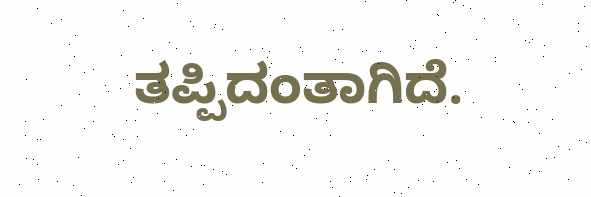ತಪ್ಪಿದಂತಾಗಿದೆ.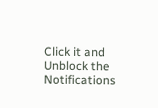Click it and Unblock the Notifications